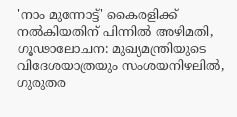'നാം മുന്നോട്ട്' കൈരളിക്ക് നല്‍കിയതിന് പിന്നില്‍ അഴിമതി, ഗൂഢാലോചന: മുഖ്യമന്ത്രിയുടെ വിദേശയാത്രയും സംശയനിഴലില്‍, ഗുരുതര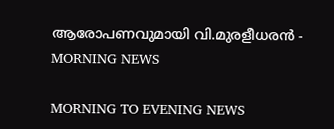ആരോപണവുമായി വി.മുരളീധരന്‍ - MORNING NEWS

MORNING TO EVENING NEWS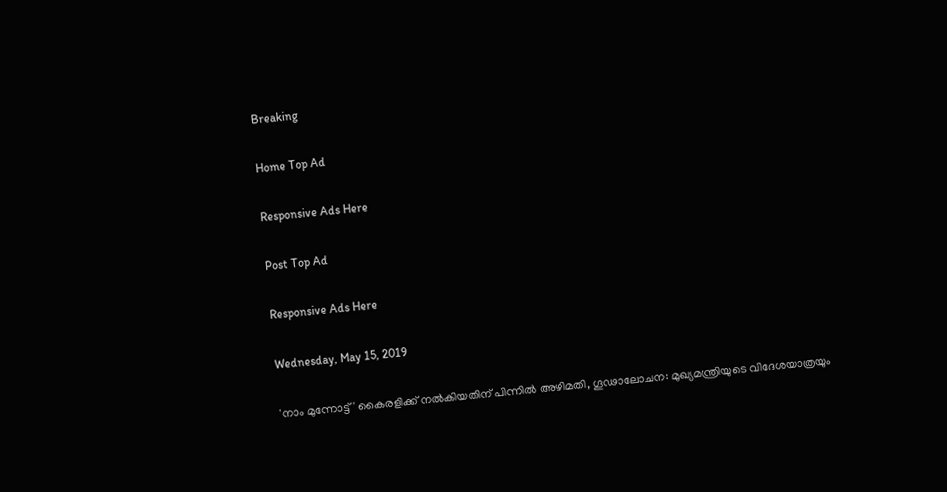Breaking

Home Top Ad

Responsive Ads Here

Post Top Ad

Responsive Ads Here

Wednesday, May 15, 2019

'നാം മുന്നോട്ട്' കൈരളിക്ക് നല്‍കിയതിന് പിന്നില്‍ അഴിമതി, ഗൂഢാലോചന: മുഖ്യമന്ത്രിയുടെ വിദേശയാത്രയും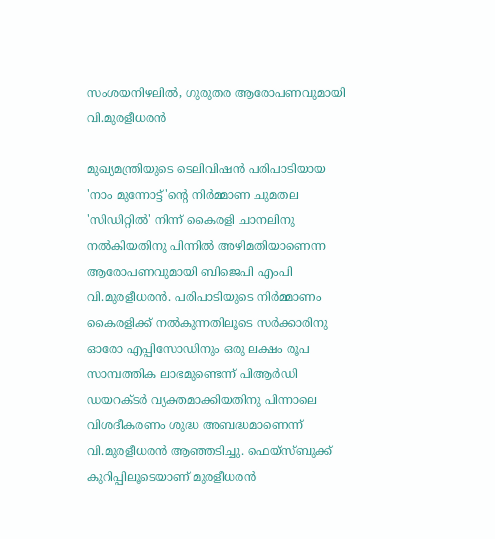സംശയനിഴലില്‍, ഗുരുതര ആരോപണവുമായി വി.മുരളീധരന്‍

മുഖ്യമന്ത്രിയുടെ ടെലിവിഷന്‍ പരിപാടിയായ 'നാം മുന്നോട്ട്'ന്റെ നിര്‍മ്മാണ ചുമതല 'സിഡിറ്റില്‍' നിന്ന് കൈരളി ചാനലിനു നല്‍കിയതിനു പിന്നില്‍ അഴിമതിയാണെന്ന ആരോപണവുമായി ബിജെപി എംപി വി.മുരളീധരന്‍. പരിപാടിയുടെ നിര്‍മ്മാണം കൈരളിക്ക് നല്‍കുന്നതിലൂടെ സര്‍ക്കാരിനു ഓരോ എപ്പിസോഡിനും ഒരു ലക്ഷം രൂപ സാമ്പത്തിക ലാഭമുണ്ടെന്ന് പിആര്‍ഡി ഡയറക്ടര്‍ വ്യക്തമാക്കിയതിനു പിന്നാലെ വിശദീകരണം ശുദ്ധ അബദ്ധമാണെന്ന് വി.മുരളീധരന്‍ ആഞ്ഞടിച്ചു. ഫെയ്‌സ്ബുക്ക് കുറിപ്പിലൂടെയാണ് മുരളീധരന്‍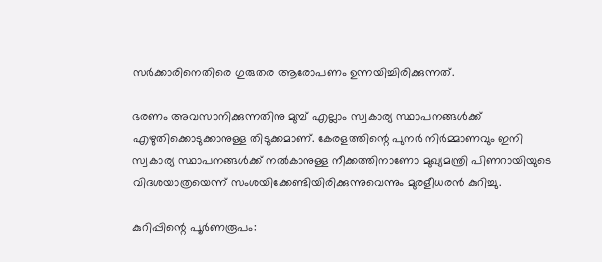സര്‍ക്കാരിനെതിരെ ഗുരുതര ആരോപണം ഉന്നയിച്ചിരിക്കുന്നത്.

ഭരണം അവസാനിക്കുന്നതിനു മുമ്പ് എല്ലാം സ്വകാര്യ സ്ഥാപനങ്ങള്‍ക്ക് എഴുതിക്കൊടുക്കാനുള്ള തിടുക്കമാണ്. കേരളത്തിന്റെ പുനര്‍ നിര്‍മ്മാണവും ഇനി സ്വകാര്യ സ്ഥാപനങ്ങള്‍ക്ക് നല്‍കാനുള്ള നീക്കത്തിനാണോ മുഖ്യമന്ത്രി പിണറായിയുടെ വിദശയാത്രയെന്ന് സംശയിക്കേണ്ടിയിരിക്കുന്നുവെന്നും മുരളീധരന്‍ കുറിച്ചു.

കുറിപ്പിന്റെ പൂര്‍ണരൂപം: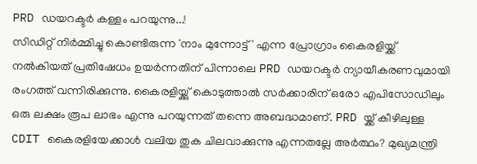PRD ഡയറക്ടർ കള്ളം പറയുന്നു...!
സിഡിറ്റ് നിർമ്മിച്ചു കൊണ്ടിരുന്ന 'നാം മുന്നോട്ട് ' എന്ന പ്രോഗ്രാം കൈരളിയ്ക്ക് നൽകിയത് പ്രതിഷേധം ഉയർന്നതിന് പിന്നാലെ PRD ഡയറക്ടർ ന്യായീകരണവുമായി രംഗത്ത് വന്നിരിക്കുന്നു. കൈരളിയ്ക്കു് കൊടുത്താൽ സർക്കാരിന് ഒരോ എപിസോഡിലും ഒരു ലക്ഷം രൂപ ലാഭം എന്നു പറയുന്നത് തന്നെ അബദ്ധമാണ്. PRD യ്ക്ക് കീഴിലുള്ള CDIT കൈരളിയേക്കാൾ വലിയ തുക ചിലവാക്കുന്നു എന്നതല്ലേ അർത്ഥം? മുഖ്യമന്ത്രി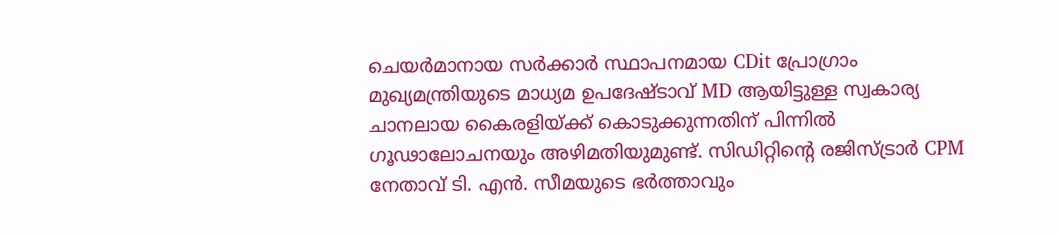ചെയർമാനായ സർക്കാർ സ്ഥാപനമായ CDit പ്രോഗ്രാം മുഖ്യമന്ത്രിയുടെ മാധ്യമ ഉപദേഷ്ടാവ് MD ആയിട്ടുള്ള സ്വകാര്യ ചാനലായ കൈരളിയ്ക്ക് കൊടുക്കുന്നതിന് പിന്നിൽ ഗൂഢാലോചനയും അഴിമതിയുമുണ്ട്. സിഡിറ്റിന്റെ രജിസ്ട്രാർ CPM നേതാവ് ടി. എൻ. സീമയുടെ ഭർത്താവും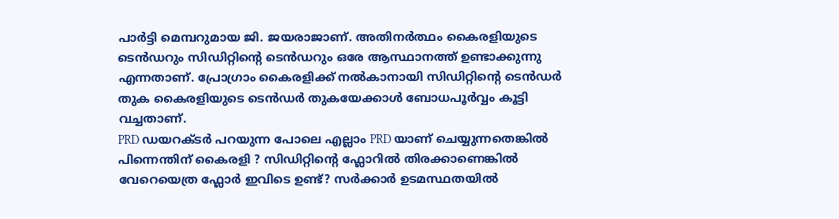പാർട്ടി മെമ്പറുമായ ജി. ജയരാജാണ്. അതിനർത്ഥം കൈരളിയുടെ ടെൻഡറും സിഡിറ്റിന്റെ ടെൻഡറും ഒരേ ആസ്ഥാനത്ത് ഉണ്ടാക്കുന്നു എന്നതാണ്. പ്രോഗ്രാം കൈരളിക്ക് നൽകാനായി സിഡിറ്റിന്റെ ടെൻഡർ തുക കൈരളിയുടെ ടെൻഡർ തുകയേക്കാൾ ബോധപൂർവ്വം കൂട്ടി വച്ചതാണ്.
PRD ഡയറക്ടർ പറയുന്ന പോലെ എല്ലാം PRD യാണ് ചെയ്യുന്നതെങ്കിൽ പിന്നെന്തിന് കൈരളി ? സിഡിറ്റിന്റെ ഫ്ലോറിൽ തിരക്കാണെങ്കിൽ വേറെയെത്ര ഫ്ലോർ ഇവിടെ ഉണ്ട്? സർക്കാർ ഉടമസ്ഥതയിൽ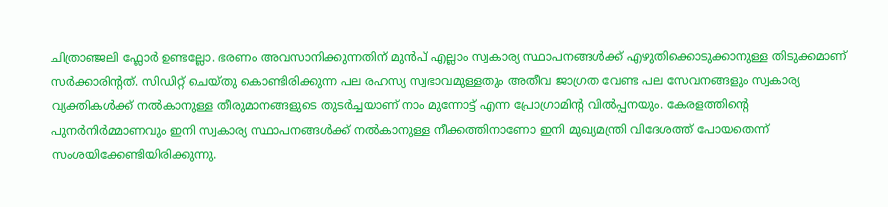ചിത്രാഞ്ജലി ഫ്ലോർ ഉണ്ടല്ലോ. ഭരണം അവസാനിക്കുന്നതിന് മുൻപ് എല്ലാം സ്വകാര്യ സ്ഥാപനങ്ങൾക്ക് എഴുതിക്കൊടുക്കാനുള്ള തിടുക്കമാണ് സർക്കാരിന്റത്. സിഡിറ്റ് ചെയ്തു കൊണ്ടിരിക്കുന്ന പല രഹസ്യ സ്വഭാവമുള്ളതും അതീവ ജാഗ്രത വേണ്ട പല സേവനങ്ങളും സ്വകാര്യ വ്യക്തികൾക്ക് നൽകാനുള്ള തീരുമാനങ്ങളുടെ തുടർച്ചയാണ് നാം മുന്നോട്ട് എന്ന പ്രോഗ്രാമിന്റ വിൽപ്പനയും. കേരളത്തിന്റെ പുനർനിർമ്മാണവും ഇനി സ്വകാര്യ സ്ഥാപനങ്ങൾക്ക് നൽകാനുള്ള നീക്കത്തിനാണോ ഇനി മുഖ്യമന്ത്രി വിദേശത്ത് പോയതെന്ന് സംശയിക്കേണ്ടിയിരിക്കുന്നു.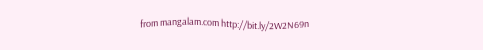from mangalam.com http://bit.ly/2W2N69n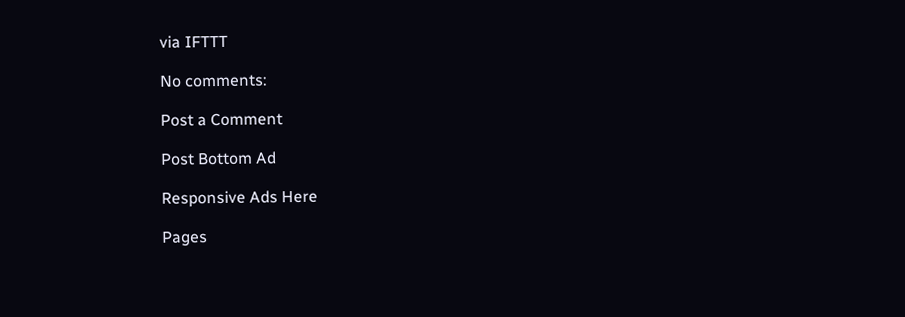via IFTTT

No comments:

Post a Comment

Post Bottom Ad

Responsive Ads Here

Pages